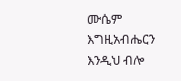ሙሴም እግዚአብሔርን እንዲህ ብሎ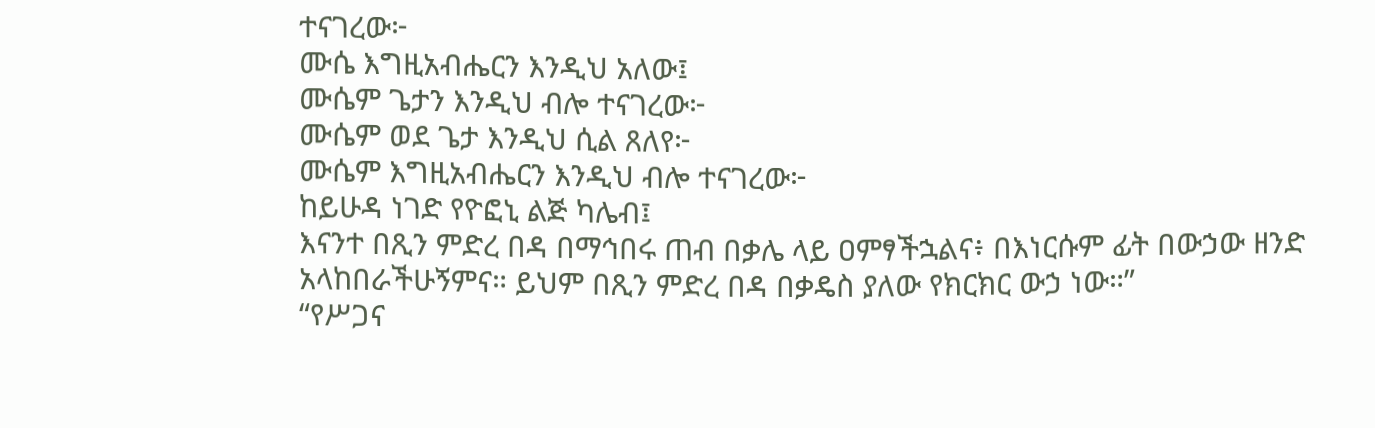ተናገረው፦
ሙሴ እግዚአብሔርን እንዲህ አለው፤
ሙሴም ጌታን እንዲህ ብሎ ተናገረው፦
ሙሴም ወደ ጌታ እንዲህ ሲል ጸለየ፦
ሙሴም እግዚአብሔርን እንዲህ ብሎ ተናገረው፦
ከይሁዳ ነገድ የዮፎኒ ልጅ ካሌብ፤
እናንተ በጺን ምድረ በዳ በማኅበሩ ጠብ በቃሌ ላይ ዐምፃችኋልና፥ በእነርሱም ፊት በውኃው ዘንድ አላከበራችሁኝምና። ይህም በጺን ምድረ በዳ በቃዴስ ያለው የክርክር ውኃ ነው።”
“የሥጋና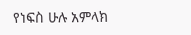የነፍስ ሁሉ አምላክ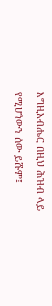እግዚአብሔር በዚህ ሕዝብ ላይ የሚሆነውን ሰው ይሹም፤